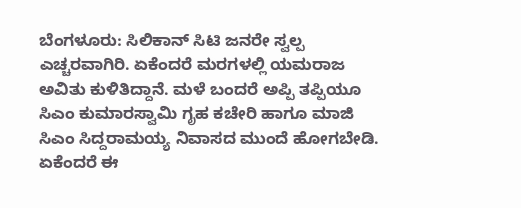ಬೆಂಗಳೂರು: ಸಿಲಿಕಾನ್ ಸಿಟಿ ಜನರೇ ಸ್ವಲ್ಪ ಎಚ್ಚರವಾಗಿರಿ. ಏಕೆಂದರೆ ಮರಗಳಲ್ಲಿ ಯಮರಾಜ ಅವಿತು ಕುಳಿತಿದ್ದಾನೆ. ಮಳೆ ಬಂದರೆ ಅಪ್ಪಿ ತಪ್ಪಿಯೂ ಸಿಎಂ ಕುಮಾರಸ್ವಾಮಿ ಗೃಹ ಕಚೇರಿ ಹಾಗೂ ಮಾಜಿ ಸಿಎಂ ಸಿದ್ದರಾಮಯ್ಯ ನಿವಾಸದ ಮುಂದೆ ಹೋಗಬೇಡಿ. ಏಕೆಂದರೆ ಈ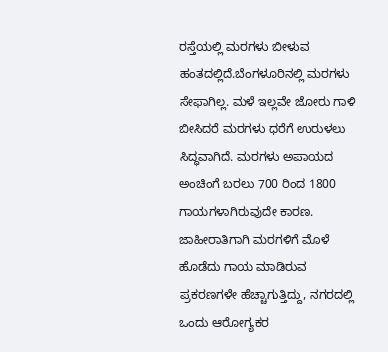ರಸ್ತೆಯಲ್ಲಿ ಮರಗಳು ಬೀಳುವ ಹಂತದಲ್ಲಿದೆ.ಬೆಂಗಳೂರಿನಲ್ಲಿ ಮರಗಳು ಸೇಫಾಗಿಲ್ಲ. ಮಳೆ ಇಲ್ಲವೇ ಜೋರು ಗಾಳಿ ಬೀಸಿದರೆ ಮರಗಳು ಧರೆಗೆ ಉರುಳಲು ಸಿದ್ಧವಾಗಿದೆ. ಮರಗಳು ಅಪಾಯದ ಅಂಚಿಂಗೆ ಬರಲು 700 ರಿಂದ 1800 ಗಾಯಗಳಾಗಿರುವುದೇ ಕಾರಣ. ಜಾಹೀರಾತಿಗಾಗಿ ಮರಗಳಿಗೆ ಮೊಳೆ ಹೊಡೆದು ಗಾಯ ಮಾಡಿರುವ ಪ್ರಕರಣಗಳೇ ಹೆಚ್ಚಾಗುತ್ತಿದ್ದು, ನಗರದಲ್ಲಿ ಒಂದು ಆರೋಗ್ಯಕರ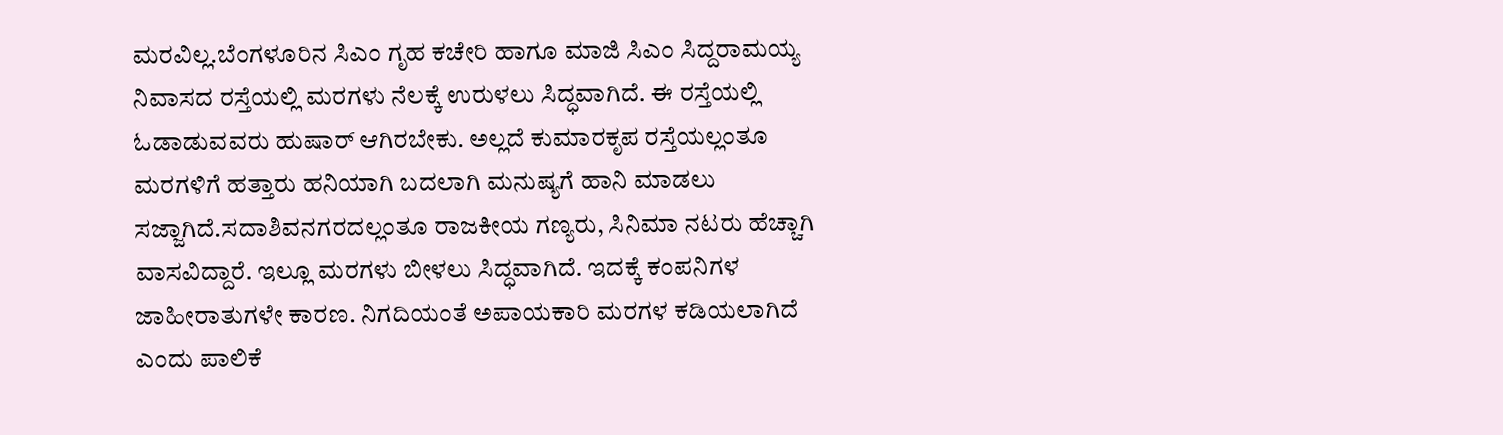ಮರವಿಲ್ಲ.ಬೆಂಗಳೂರಿನ ಸಿಎಂ ಗೃಹ ಕಚೇರಿ ಹಾಗೂ ಮಾಜಿ ಸಿಎಂ ಸಿದ್ದರಾಮಯ್ಯ ನಿವಾಸದ ರಸ್ತೆಯಲ್ಲಿ ಮರಗಳು ನೆಲಕ್ಕೆ ಉರುಳಲು ಸಿದ್ಧವಾಗಿದೆ. ಈ ರಸ್ತೆಯಲ್ಲಿ ಓಡಾಡುವವರು ಹುಷಾರ್ ಆಗಿರಬೇಕು. ಅಲ್ಲದೆ ಕುಮಾರಕೃಪ ರಸ್ತೆಯಲ್ಲಂತೂ ಮರಗಳಿಗೆ ಹತ್ತಾರು ಹನಿಯಾಗಿ ಬದಲಾಗಿ ಮನುಷ್ಯಗೆ ಹಾನಿ ಮಾಡಲು ಸಜ್ಜಾಗಿದೆ.ಸದಾಶಿವನಗರದಲ್ಲಂತೂ ರಾಜಕೀಯ ಗಣ್ಯರು, ಸಿನಿಮಾ ನಟರು ಹೆಚ್ಚಾಗಿ ವಾಸವಿದ್ದಾರೆ. ಇಲ್ಲೂ ಮರಗಳು ಬೀಳಲು ಸಿದ್ಧವಾಗಿದೆ. ಇದಕ್ಕೆ ಕಂಪನಿಗಳ ಜಾಹೀರಾತುಗಳೇ ಕಾರಣ. ನಿಗದಿಯಂತೆ ಅಪಾಯಕಾರಿ ಮರಗಳ ಕಡಿಯಲಾಗಿದೆ ಎಂದು ಪಾಲಿಕೆ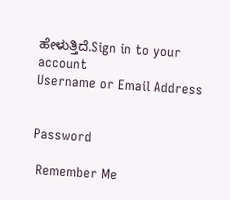ಹೇಳುತ್ತಿದೆ.Sign in to your account
Username or Email Address


Password

 Remember Me